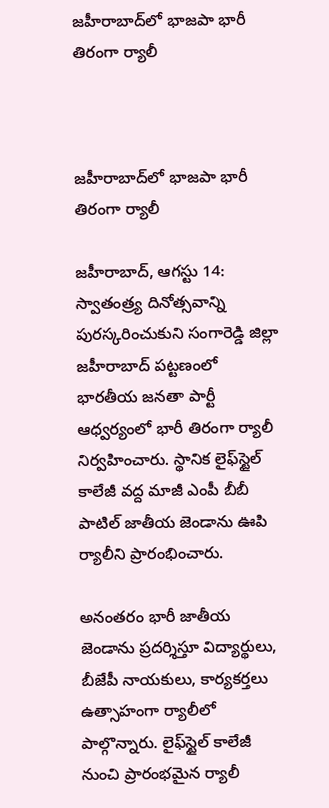జహీరాబాద్‌లో భాజపా భారీ తిరంగా ర్యాలీ



జహీరాబాద్‌లో భాజపా భారీ తిరంగా ర్యాలీ

జహీరాబాద్‌, ఆగస్టు 14: స్వాతంత్ర్య దినోత్సవాన్ని పురస్కరించుకుని సంగారెడ్డి జిల్లా జహీరాబాద్‌ పట్టణంలో భారతీయ జనతా పార్టీ ఆధ్వర్యంలో భారీ తిరంగా ర్యాలీ నిర్వహించారు. స్థానిక లైఫ్‌స్టైల్‌ కాలేజీ వద్ద మాజీ ఎంపీ బీబీ పాటిల్‌ జాతీయ జెండాను ఊపి ర్యాలీని ప్రారంభించారు.

అనంతరం భారీ జాతీయ జెండాను ప్రదర్శిస్తూ విద్యార్థులు, బీజేపీ నాయకులు, కార్యకర్తలు ఉత్సాహంగా ర్యాలీలో పాల్గొన్నారు. లైఫ్‌స్టైల్‌ కాలేజీ నుంచి ప్రారంభమైన ర్యాలీ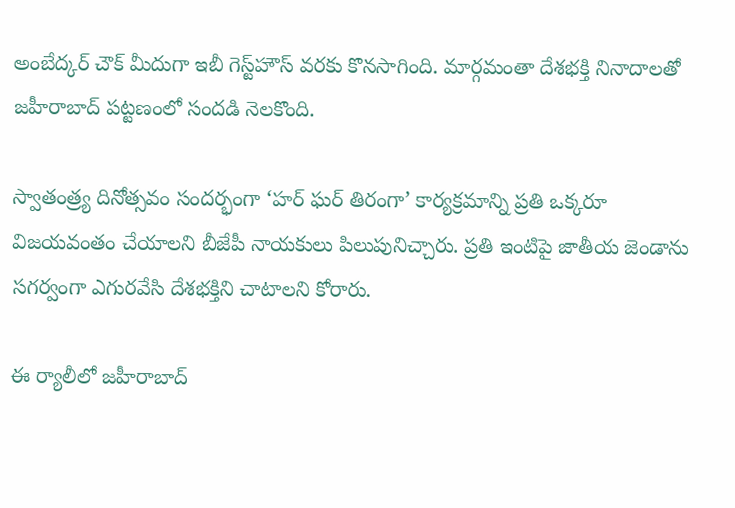అంబేద్కర్‌ చౌక్‌ మీదుగా ఇబీ గెస్ట్‌హౌస్‌ వరకు కొనసాగింది. మార్గమంతా దేశభక్తి నినాదాలతో జహీరాబాద్‌ పట్టణంలో సందడి నెలకొంది.

స్వాతంత్ర్య దినోత్సవం సందర్భంగా ‘హర్‌ ఘర్‌ తిరంగా’ కార్యక్రమాన్ని ప్రతి ఒక్కరూ విజయవంతం చేయాలని బీజేపీ నాయకులు పిలుపునిచ్చారు. ప్రతి ఇంటిపై జాతీయ జెండాను సగర్వంగా ఎగురవేసి దేశభక్తిని చాటాలని కోరారు.

ఈ ర్యాలీలో జహీరాబాద్‌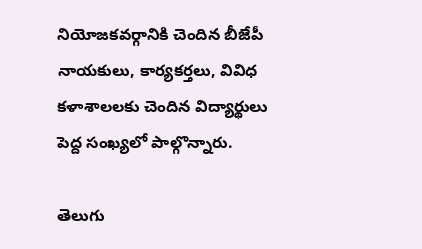నియోజకవర్గానికి చెందిన బీజేపీ నాయకులు, కార్యకర్తలు, వివిధ కళాశాలలకు చెందిన విద్యార్థులు పెద్ద సంఖ్యలో పాల్గొన్నారు.

తెలుగు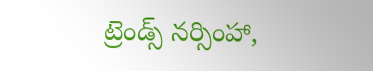ట్రెండ్స్ నర్సింహా,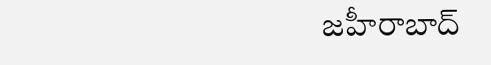జహీరాబాద్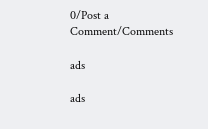0/Post a Comment/Comments

ads

ads